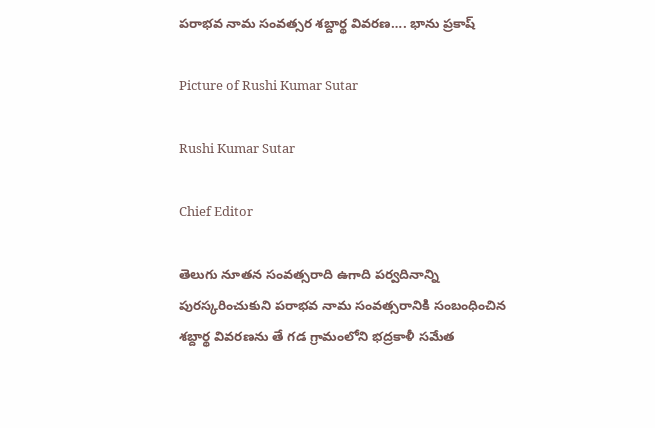పరాభవ నామ సంవత్సర శబ్దార్థ వివరణ…. భాను ప్రకాష్

Picture of Rushi Kumar Sutar

Rushi Kumar Sutar

Chief Editor

తెలుగు నూతన సంవత్సరాది ఉగాది పర్వదినాన్ని పురస్కరించుకుని పరాభవ నామ సంవత్సరానికి సంబంధించిన శబ్దార్థ వివరణను తే గడ గ్రామంలోని భద్రకాళీ సమేత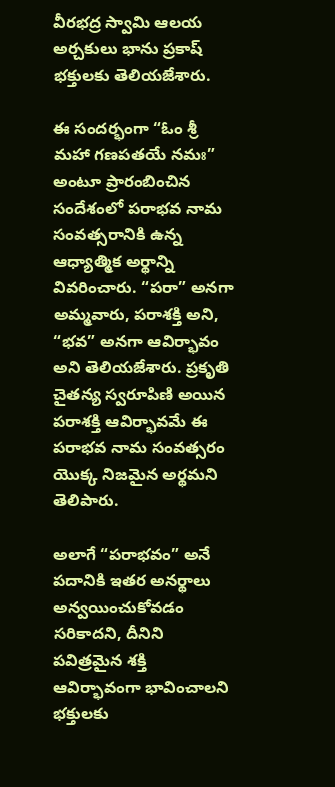వీరభద్ర స్వామి ఆలయ అర్చకులు భాను ప్రకాష్  భక్తులకు తెలియజేశారు.

ఈ సందర్భంగా “ఓం శ్రీ మహా గణపతయే నమః” అంటూ ప్రారంబించిన సందేశంలో పరాభవ నామ సంవత్సరానికి ఉన్న ఆధ్యాత్మిక అర్థాన్ని వివరించారు. “పరా” అనగా అమ్మవారు, పరాశక్తి అని, “భవ” అనగా ఆవిర్భావం అని తెలియజేశారు. ప్రకృతి చైతన్య స్వరూపిణి అయిన పరాశక్తి ఆవిర్భావమే ఈ పరాభవ నామ సంవత్సరం యొక్క నిజమైన అర్థమని తెలిపారు.

అలాగే “పరాభవం” అనే పదానికి ఇతర అనర్థాలు అన్వయించుకోవడం సరికాదని, దీనిని పవిత్రమైన శక్తి ఆవిర్భావంగా భావించాలని భక్తులకు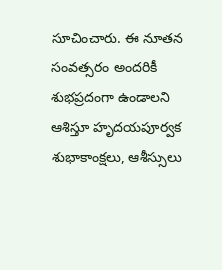సూచించారు. ఈ నూతన సంవత్సరం అందరికీ శుభప్రదంగా ఉండాలని ఆశిస్తూ హృదయపూర్వక శుభాకాంక్షలు, ఆశీస్సులు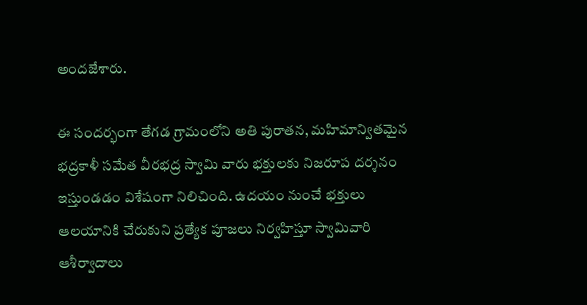అందజేశారు.

ఈ సందర్భంగా తేగడ గ్రామంలోని అతి పురాతన, మహిమాన్వితమైన భద్రకాళీ సమేత వీరభద్ర స్వామి వారు భక్తులకు నిజరూప దర్శనం ఇస్తుండడం విశేషంగా నిలిచింది. ఉదయం నుంచే భక్తులు ఆలయానికి చేరుకుని ప్రత్యేక పూజలు నిర్వహిస్తూ స్వామివారి ఆశీర్వాదాలు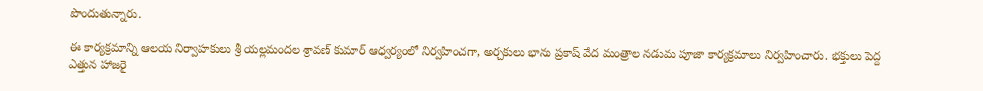పొందుతున్నారు.

ఈ కార్యక్రమాన్ని ఆలయ నిర్వాహకులు శ్రీ యల్లమందల శ్రావణ్ కుమార్ ఆధ్వర్యంలో నిర్వహించగా, అర్చకులు భాను ప్రకాష్ వేద మంత్రాల నడుమ పూజా కార్యక్రమాలు నిర్వహించారు. భక్తులు పెద్ద ఎత్తున హాజరై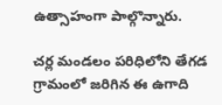ఉత్సాహంగా పాల్గొన్నారు.

చర్ల మండలం పరిధిలోని తేగడ గ్రామంలో జరిగిన ఈ ఉగాది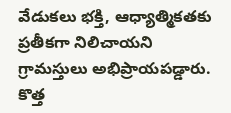వేడుకలు భక్తి, ఆధ్యాత్మికతకు ప్రతీకగా నిలిచాయని గ్రామస్తులు అభిప్రాయపడ్డారు. కొత్త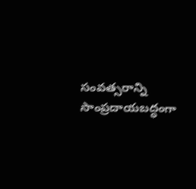సంవత్సరాన్ని సాంప్రదాయబద్ధంగా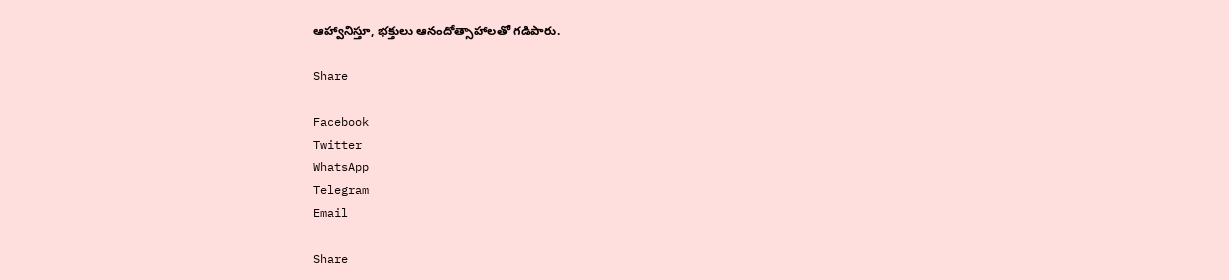ఆహ్వానిస్తూ, భక్తులు ఆనందోత్సాహాలతో గడిపారు.

Share

Facebook
Twitter
WhatsApp
Telegram
Email

Share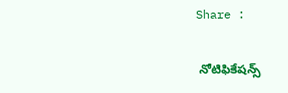Share :

 నోటిఫికేషన్స్